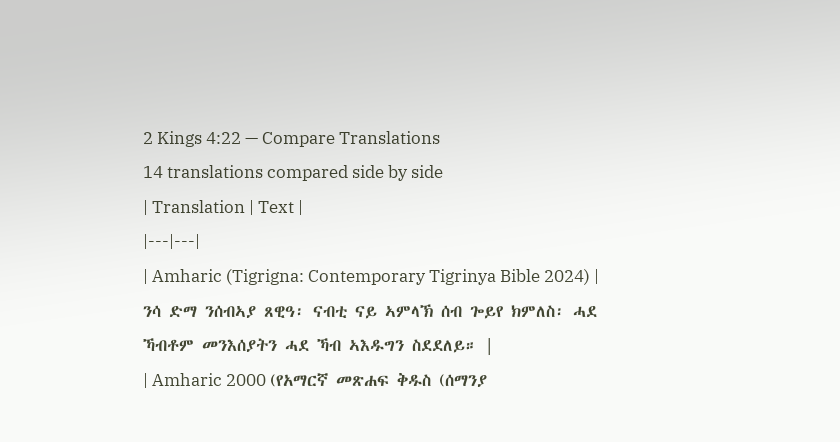2 Kings 4:22 — Compare Translations
14 translations compared side by side
| Translation | Text |
|---|---|
| Amharic (Tigrigna: Contemporary Tigrinya Bible 2024) | ንሳ ድማ ንሰብኣያ ጸዊዓ፡ ናብቲ ናይ ኣምላኽ ሰብ ጐይየ ክምለስ፡ ሓደ ኻብቶም መንእሰያትን ሓደ ኻብ ኣእዱግን ስደደለይ። |
| Amharic 2000 (የአማርኛ መጽሐፍ ቅዱስ (ሰማንያ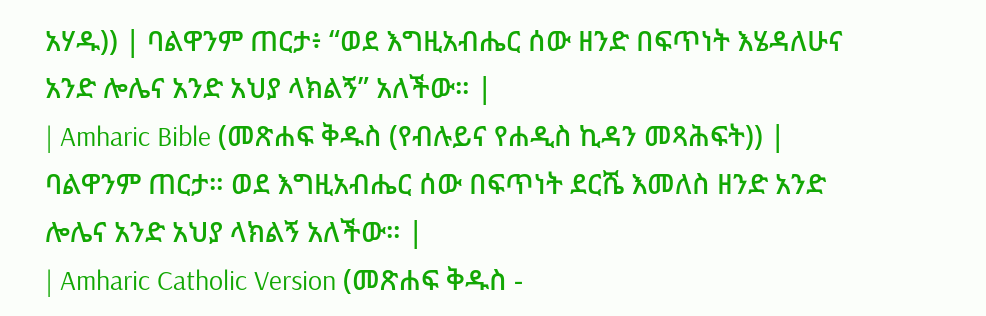አሃዱ)) | ባልዋንም ጠርታ፥ “ወደ እግዚአብሔር ሰው ዘንድ በፍጥነት እሄዳለሁና አንድ ሎሌና አንድ አህያ ላክልኝ” አለችው። |
| Amharic Bible (መጽሐፍ ቅዱስ (የብሉይና የሐዲስ ኪዳን መጻሕፍት)) | ባልዋንም ጠርታ። ወደ እግዚአብሔር ሰው በፍጥነት ደርሼ እመለስ ዘንድ አንድ ሎሌና አንድ አህያ ላክልኝ አለችው። |
| Amharic Catholic Version (መጽሐፍ ቅዱስ -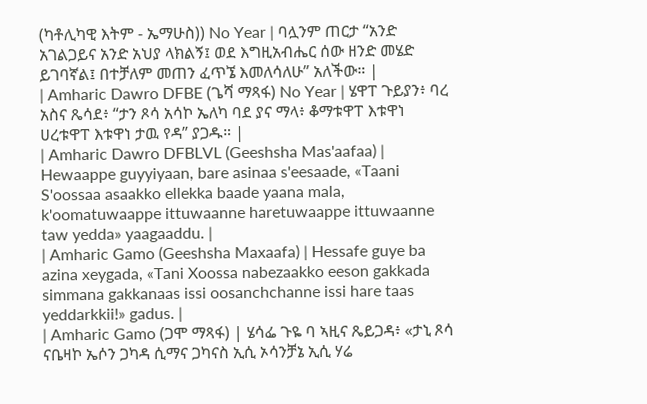(ካቶሊካዊ እትም - ኤማሁስ)) No Year | ባሏንም ጠርታ “አንድ አገልጋይና አንድ አህያ ላክልኝ፤ ወደ እግዚአብሔር ሰው ዘንድ መሄድ ይገባኛል፤ በተቻለም መጠን ፈጥኜ እመለሳለሁ” አለችው። |
| Amharic Dawro DFBE (ጌሻ ማጻፋ) No Year | ሄዋፐ ጉይያን፥ ባረ አስና ጼሳደ፥ “ታን ጾሳ አሳኮ ኤለካ ባደ ያና ማላ፥ ቆማቱዋፐ እቱዋነ ሀረቱዋፐ እቱዋነ ታዉ የዳ” ያጋዱ። |
| Amharic Dawro DFBLVL (Geeshsha Mas'aafaa) | Hewaappe guyyiyaan, bare asinaa s'eesaade, «Taani S'oossaa asaakko ellekka baade yaana mala, k'oomatuwaappe ittuwaanne haretuwaappe ittuwaanne taw yedda» yaagaaddu. |
| Amharic Gamo (Geeshsha Maxaafa) | Hessafe guye ba azina xeygada, «Tani Xoossa nabezaakko eeson gakkada simmana gakkanaas issi oosanchchanne issi hare taas yeddarkkii!» gadus. |
| Amharic Gamo (ጋሞ ማጻፋ) | ሄሳፌ ጉዬ ባ ኣዚና ጼይጋዳ፥ «ታኒ ጾሳ ናቤዛኮ ኤሶን ጋካዳ ሲማና ጋካናስ ኢሲ ኦሳንቻኔ ኢሲ ሃሬ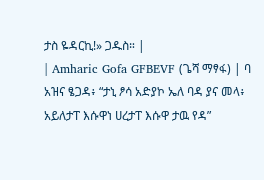ታስ ዬዳርኪ!» ጋዱስ። |
| Amharic Gofa GFBEVF (ጌሻ ማፃፋ) | ባ አዝና ፄጋዳ፥ “ታኒ ፆሳ አድያኮ ኤለ ባዳ ያና መላ፥ አይለታፐ እሱዋነ ሀረታፐ እሱዋ ታዉ የዳ”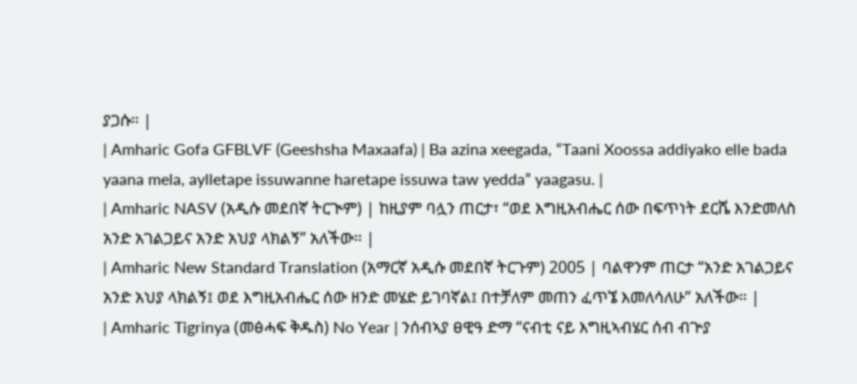ያጋሱ። |
| Amharic Gofa GFBLVF (Geeshsha Maxaafa) | Ba azina xeegada, “Taani Xoossa addiyako elle bada yaana mela, aylletape issuwanne haretape issuwa taw yedda” yaagasu. |
| Amharic NASV (አዲሱ መደበኛ ትርጒም) | ከዚያም ባሏን ጠርታ፣ “ወደ እግዚአብሔር ሰው በፍጥነት ደርሼ እንድመለስ አንድ አገልጋይና አንድ አህያ ላክልኝ” አለችው። |
| Amharic New Standard Translation (አማርኛ አዲሱ መደበኛ ትርጉም) 2005 | ባልዋንም ጠርታ “አንድ አገልጋይና አንድ አህያ ላክልኝ፤ ወደ እግዚአብሔር ሰው ዘንድ መሄድ ይገባኛል፤ በተቻለም መጠን ፈጥኜ እመለሳለሁ” አለችው። |
| Amharic Tigrinya (መፅሓፍ ቅዱስ) No Year | ንሰብኣያ ፀዊዓ ድማ “ናብቲ ናይ እግዚኣብሄር ሰብ ብጕያ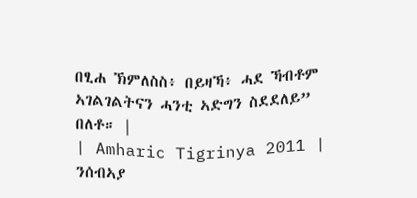በፂሐ ኽምለስስ፥ በይዛኻ፥ ሓደ ኻብቶም ኣገልገልትናን ሓንቲ ኣድግን ስደደለይ” በለቶ። |
| Amharic Tigrinya 2011 | ንሰብኣያ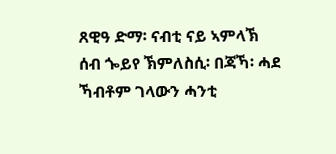ጸዊዓ ድማ፡ ናብቲ ናይ ኣምላኽ ሰብ ጐይየ ኽምለስሲ፡ በጃኻ፡ ሓደ ኻብቶም ገላውን ሓንቲ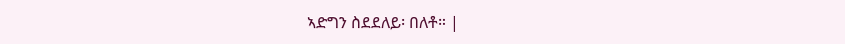ኣድግን ስደደለይ፡ በለቶ። |